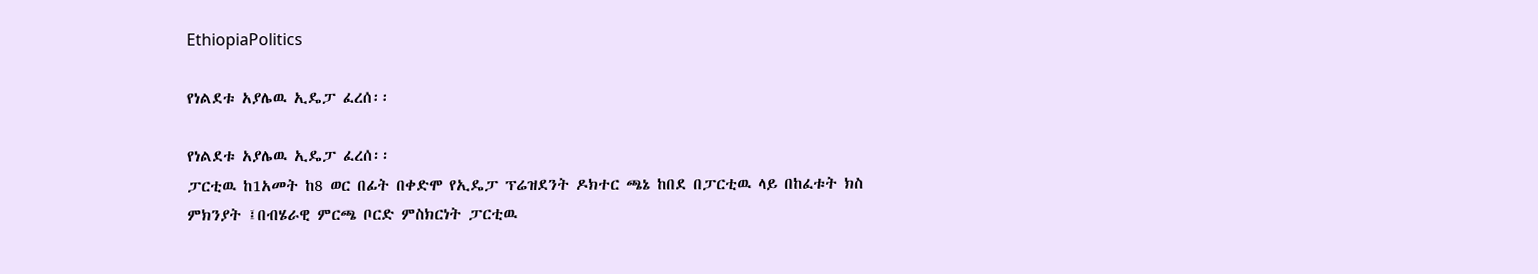EthiopiaPolitics

የነልደቱ አያሌዉ ኢዴፓ ፈረሰ፡፡

የነልደቱ አያሌዉ ኢዴፓ ፈረሰ፡፡
ፓርቲዉ ከ1አመት ከ8 ወር በፊት በቀድሞ የኢዴፓ ፕሬዝደንት ዶክተር ጫኔ ከበደ በፓርቲዉ ላይ በከፈቱት ክስ ምክንያት ፤በብሄራዊ ምርጫ ቦርድ ምስክርነት ፓርቲዉ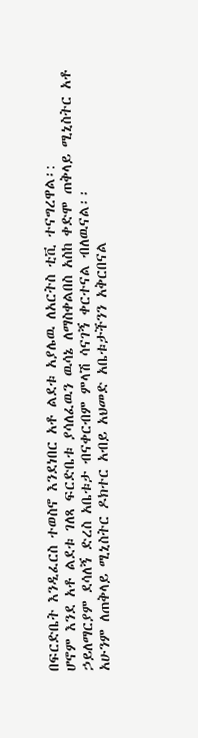በፍርድቤት እንዲፈርስ ተወስኖ እንደነበር አቶ ልደቱ አያሌዉ ለአርትስ ቲቪ ተናግረዋል፡:
ሆኖም እንደ አቶ ልደቱ ገለጻ ፍርድቤቱ ያሳለፈዉን ዉሳኔ ለማስቀልበስ አስከ ቀድሞ ጠቅላይ ሚኒስትር አቶ ኃይለማርያም ደሳለኝ ድረስ አቤቱታ ብናቀርብም ምላሽ ሳናገኝ ቀርተናል ብለዉናል፡፡
አሁንም ለጠቅላይ ሚኒስትር ዶክተር አብይ አህመድ አቤቱታችንን አቅርበናል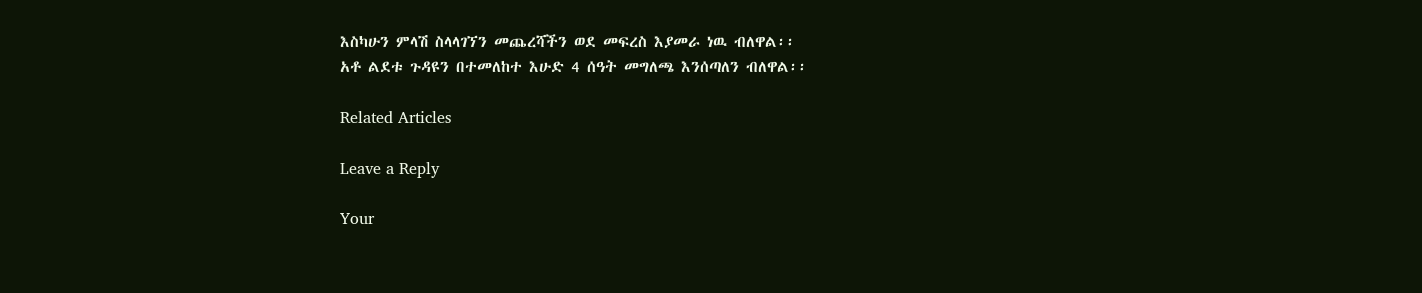እስካሁን ምላሽ ስላላገኘን መጨረሻችን ወደ መፍረስ እያመራ ነዉ ብለዋል፡፡
አቶ ልደቱ ጉዳዩን በተመለከተ እሁድ 4 ሰዓት መግለጫ እንሰጣለን ብለዋል፡፡

Related Articles

Leave a Reply

Your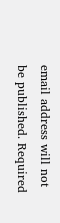email address will not be published. Required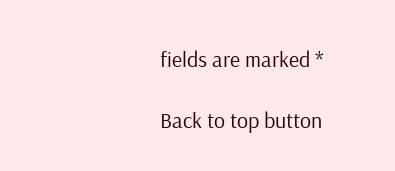fields are marked *

Back to top button